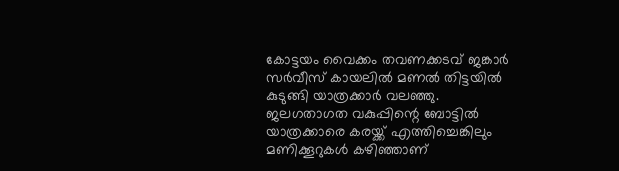കോട്ടയം വൈക്കം തവണക്കടവ് ജങ്കാർ സർവീസ് കായലിൽ മണൽ തിട്ടയിൽ കുടുങ്ങി യാത്രക്കാർ വലഞ്ഞു. ജലഗതാഗത വകുപ്പിന്റെ ബോട്ടിൽ യാത്രക്കാരെ കരയ്ക്ക് എത്തിച്ചെങ്കിലും മണിക്കൂറുകൾ കഴിഞ്ഞാണ്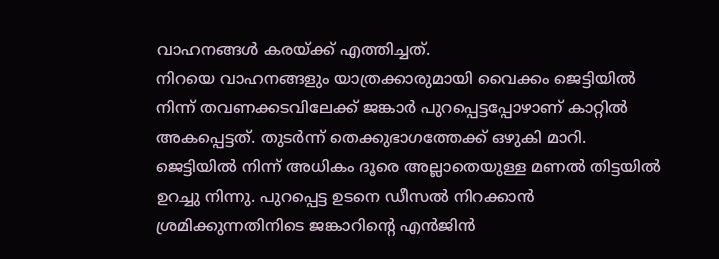വാഹനങ്ങൾ കരയ്ക്ക് എത്തിച്ചത്.
നിറയെ വാഹനങ്ങളും യാത്രക്കാരുമായി വൈക്കം ജെട്ടിയിൽ നിന്ന് തവണക്കടവിലേക്ക് ജങ്കാർ പുറപ്പെട്ടപ്പോഴാണ് കാറ്റിൽ അകപ്പെട്ടത്. തുടർന്ന് തെക്കുഭാഗത്തേക്ക് ഒഴുകി മാറി. ജെട്ടിയിൽ നിന്ന് അധികം ദൂരെ അല്ലാതെയുള്ള മണൽ തിട്ടയിൽ ഉറച്ചു നിന്നു. പുറപ്പെട്ട ഉടനെ ഡീസൽ നിറക്കാൻ ശ്രമിക്കുന്നതിനിടെ ജങ്കാറിന്റെ എൻജിൻ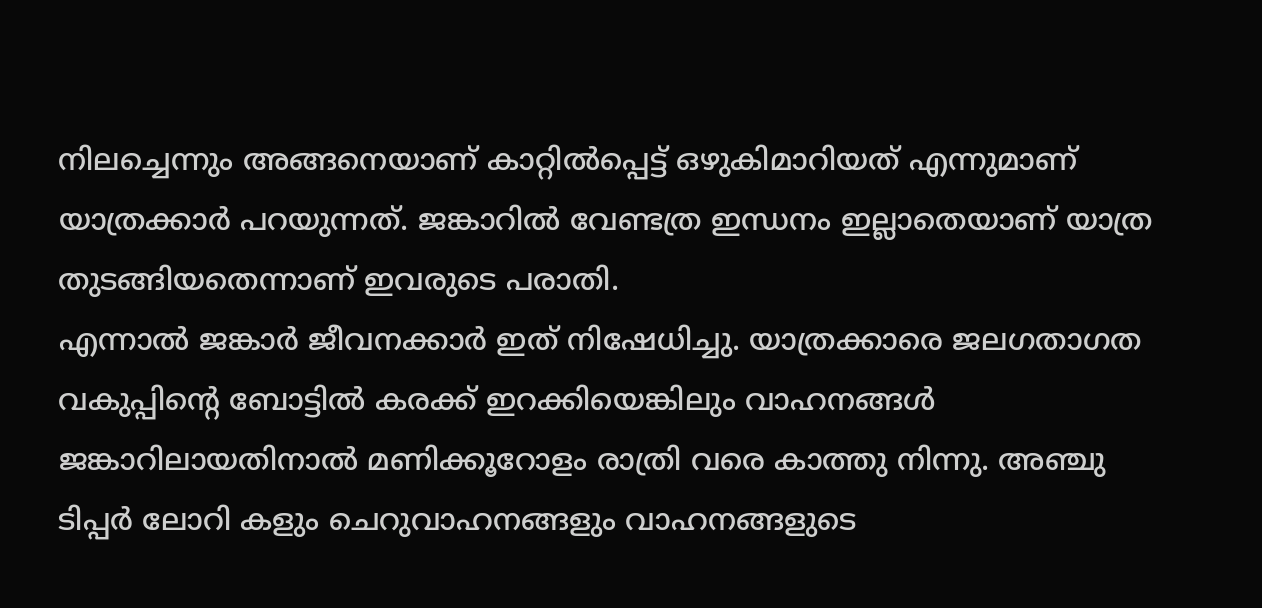നിലച്ചെന്നും അങ്ങനെയാണ് കാറ്റിൽപ്പെട്ട് ഒഴുകിമാറിയത് എന്നുമാണ് യാത്രക്കാർ പറയുന്നത്. ജങ്കാറിൽ വേണ്ടത്ര ഇന്ധനം ഇല്ലാതെയാണ് യാത്ര തുടങ്ങിയതെന്നാണ് ഇവരുടെ പരാതി.
എന്നാൽ ജങ്കാർ ജീവനക്കാർ ഇത് നിഷേധിച്ചു. യാത്രക്കാരെ ജലഗതാഗത വകുപ്പിന്റെ ബോട്ടിൽ കരക്ക് ഇറക്കിയെങ്കിലും വാഹനങ്ങൾ ജങ്കാറിലായതിനാൽ മണിക്കൂറോളം രാത്രി വരെ കാത്തു നിന്നു. അഞ്ചു ടിപ്പർ ലോറി കളും ചെറുവാഹനങ്ങളും വാഹനങ്ങളുടെ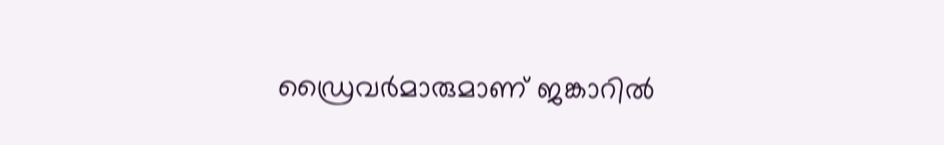ഡ്രൈവർമാരുമാണ് ജങ്കാറിൽ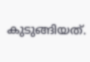കുടുങ്ങിയത്.